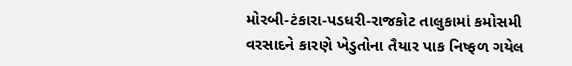મોરબી-ટંકારા-પડધરી-રાજકોટ તાલુકામાં કમોસમી વરસાદને કારણે ખેડુતોના તૈયાર પાક નિષ્ફળ ગયેલ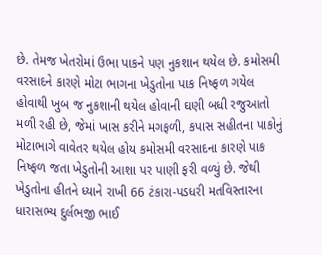છે. તેમજ ખેતરોમાં ઉભા પાકને પણ નુકશાન થયેલ છે. કમોસમી વરસાદને કારણે મોટા ભાગના ખેડુતોના પાક નિષ્ફળ ગયેલ હોવાથી ખુબ જ નુકશાની થયેલ હોવાની ઘણી બધી રજુઆતો મળી રહી છે, જેમાં ખાસ કરીને મગફળી, કપાસ સહીતના પાકોનું મોટાભાગે વાવેતર થયેલ હોય કમોસમી વરસાદના કારણે પાક નિષ્ફળ જતા ખેડુતોની આશા પર પાણી ફરી વળ્યું છે. જેથી ખેડુતોના હીતને ધ્યાને રાખી 66 ટંકારા-પડધરી મતવિસ્તારના ધારાસભ્ય દુર્લભજી ભાઈ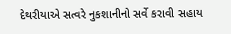દેથરીયાએ સત્વરે નુકશાનીનો સર્વે કરાવી સહાય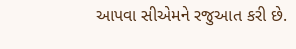આપવા સીએમને રજુઆત કરી છે.